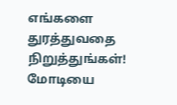எங்களை துரத்துவதை நிறுத்துங்கள்! மோடியை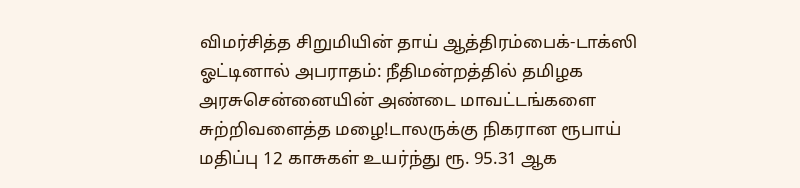விமர்சித்த சிறுமியின் தாய் ஆத்திரம்பைக்-டாக்ஸி ஓட்டினால் அபராதம்: நீதிமன்றத்தில் தமிழக அரசுசென்னையின் அண்டை மாவட்டங்களை சுற்றிவளைத்த மழை!டாலருக்கு நிகரான ரூபாய் மதிப்பு 12 காசுகள் உயர்ந்து ரூ. 95.31 ஆக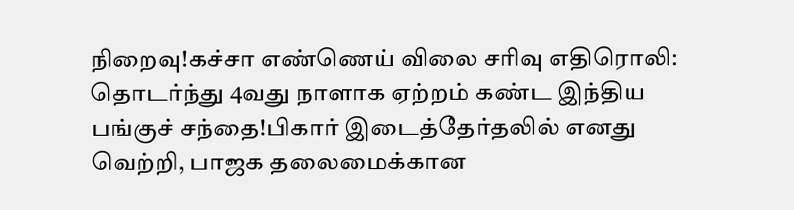நிறைவு!கச்சா எண்ணெய் விலை சரிவு எதிரொலி: தொடர்ந்து 4வது நாளாக ஏற்றம் கண்ட இந்திய பங்குச் சந்தை!பிகார் இடைத்தேர்தலில் எனது வெற்றி, பாஜக தலைமைக்கான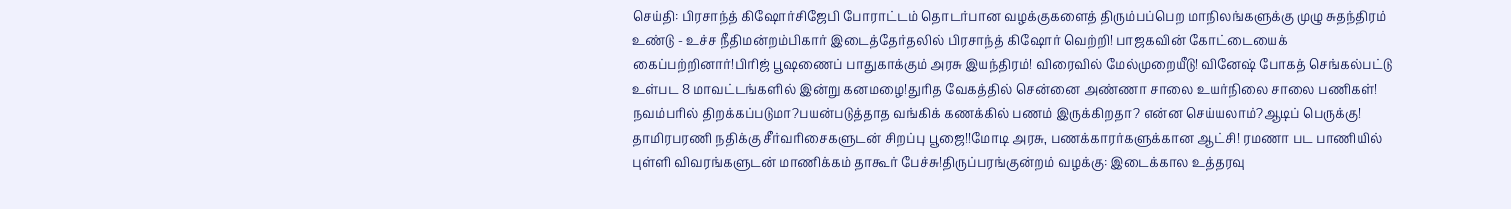செய்தி: பிரசாந்த் கிஷோர்சிஜேபி போராட்டம் தொடர்பான வழக்குகளைத் திரும்பப்பெற மாநிலங்களுக்கு முழு சுதந்திரம் உண்டு - உச்ச நீதிமன்றம்பிகார் இடைத்தேர்தலில் பிரசாந்த் கிஷோர் வெற்றி! பாஜகவின் கோட்டையைக் கைப்பற்றினார்!பிரிஜ் பூஷணைப் பாதுகாக்கும் அரசு இயந்திரம்! விரைவில் மேல்முறையீடு! வினேஷ் போகத் செங்கல்பட்டு உள்பட 8 மாவட்டங்களில் இன்று கனமழை!துரித வேகத்தில் சென்னை அண்ணா சாலை உயர்நிலை சாலை பணிகள்! நவம்பரில் திறக்கப்படுமா?பயன்படுத்தாத வங்கிக் கணக்கில் பணம் இருக்கிறதா? என்ன செய்யலாம்?ஆடிப் பெருக்கு! தாமிரபரணி நதிக்கு சீர்வரிசைகளுடன் சிறப்பு பூஜை!!மோடி அரசு, பணக்காரர்களுக்கான ஆட்சி! ரமணா பட பாணியில் புள்ளி விவரங்களுடன் மாணிக்கம் தாகூர் பேச்சு!திருப்பரங்குன்றம் வழக்கு: இடைக்கால உத்தரவு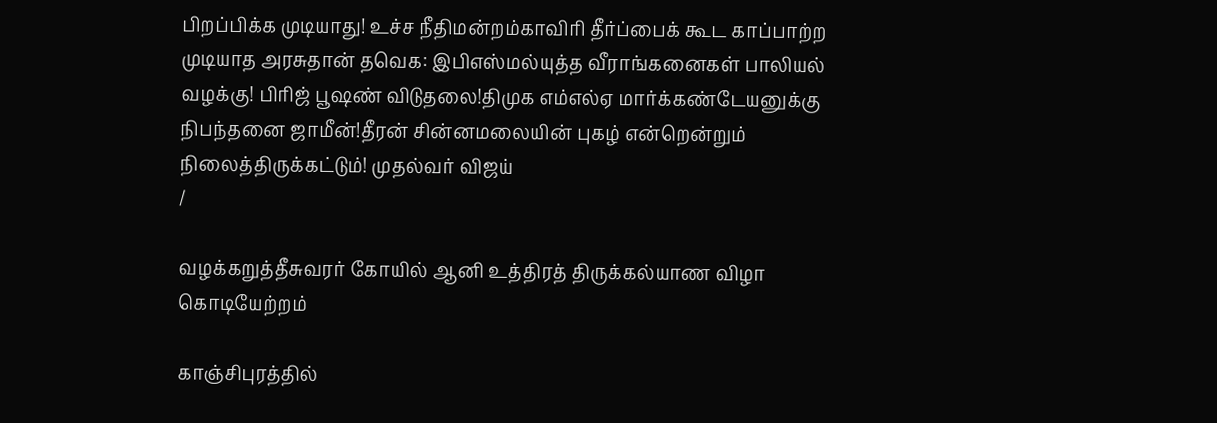பிறப்பிக்க முடியாது! உச்ச நீதிமன்றம்காவிரி தீர்ப்பைக் கூட காப்பாற்ற முடியாத அரசுதான் தவெக: இபிஎஸ்மல்யுத்த வீராங்கனைகள் பாலியல் வழக்கு! பிரிஜ் பூஷண் விடுதலை!திமுக எம்எல்ஏ மார்க்கண்டேயனுக்கு நிபந்தனை ஜாமீன்!தீரன் சின்னமலையின் புகழ் என்றென்றும் நிலைத்திருக்கட்டும்! முதல்வர் விஜய்
/

வழக்கறுத்தீசுவரர் கோயில் ஆனி உத்திரத் திருக்கல்யாண விழா கொடியேற்றம்

காஞ்சிபுரத்தில்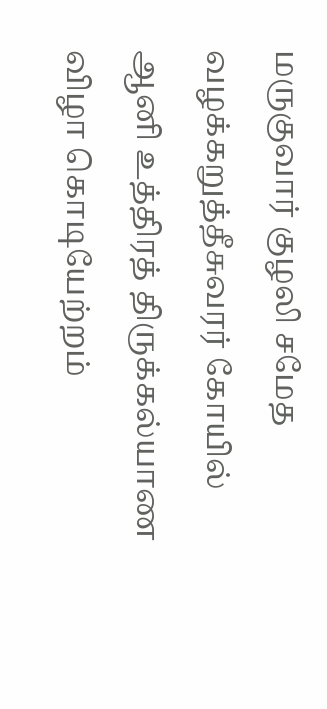மருகுவார் குழலி சமேத வழக்கறுத்தீசுவரர் கோயில் ஆனி உத்திரத் திருக்கல்யாண விழா கொடியேற்றம்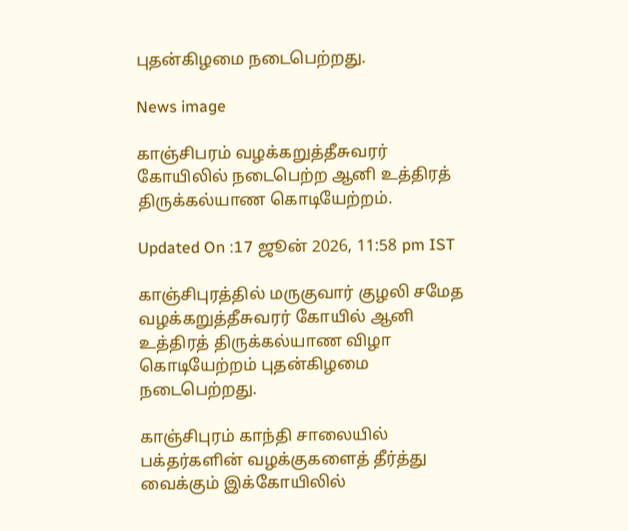புதன்கிழமை நடைபெற்றது.

News image

காஞ்சிபரம் வழக்கறுத்தீசுவரர் கோயிலில் நடைபெற்ற ஆனி உத்திரத் திருக்கல்யாண கொடியேற்றம்.

Updated On :17 ஜூன் 2026, 11:58 pm IST

காஞ்சிபுரத்தில் மருகுவார் குழலி சமேத வழக்கறுத்தீசுவரர் கோயில் ஆனி உத்திரத் திருக்கல்யாண விழா கொடியேற்றம் புதன்கிழமை நடைபெற்றது.

காஞ்சிபுரம் காந்தி சாலையில் பக்தர்களின் வழக்குகளைத் தீர்த்து வைக்கும் இக்கோயிலில்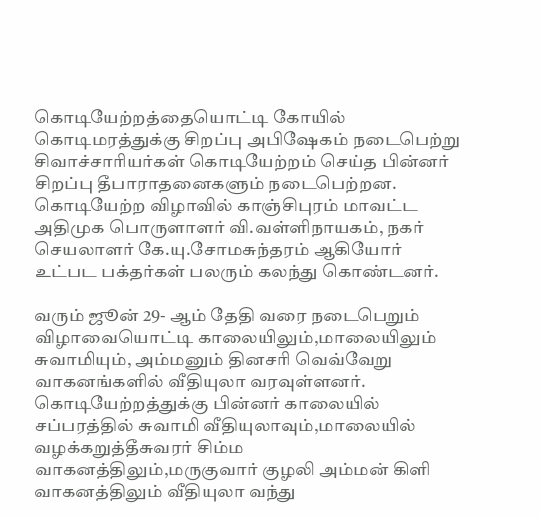கொடியேற்றத்தையொட்டி கோயில் கொடிமரத்துக்கு சிறப்பு அபிஷேகம் நடைபெற்று சிவாச்சாரியர்கள் கொடியேற்றம் செய்த பின்னர் சிறப்பு தீபாராதனைகளும் நடைபெற்றன. கொடியேற்ற விழாவில் காஞ்சிபுரம் மாவட்ட அதிமுக பொருளாளர் வி.வள்ளிநாயகம், நகர் செயலாளர் கே.யு.சோமசுந்தரம் ஆகியோர் உட்பட பக்தர்கள் பலரும் கலந்து கொண்டனர்.

வரும் ஜூன் 29- ஆம் தேதி வரை நடைபெறும் விழாவையொட்டி காலையிலும்,மாலையிலும் சுவாமியும், அம்மனும் தினசரி வெவ்வேறு வாகனங்களில் வீதியுலா வரவுள்ளனர். கொடியேற்றத்துக்கு பின்னர் காலையில் சப்பரத்தில் சுவாமி வீதியுலாவும்,மாலையில் வழக்கறுத்தீசுவரர் சிம்ம வாகனத்திலும்,மருகுவார் குழலி அம்மன் கிளி வாகனத்திலும் வீதியுலா வந்து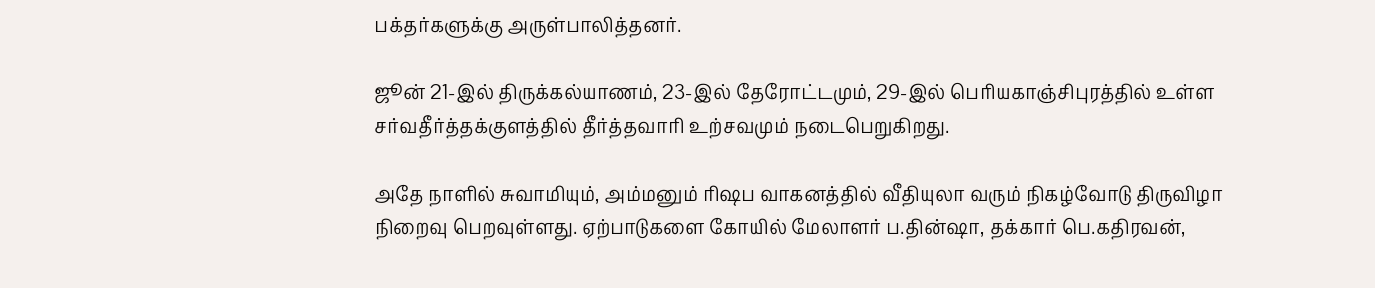பக்தர்களுக்கு அருள்பாலித்தனர்.

ஜூன் 21-இல் திருக்கல்யாணம், 23-இல் தேரோட்டமும், 29-இல் பெரியகாஞ்சிபுரத்தில் உள்ள சர்வதீர்த்தக்குளத்தில் தீர்த்தவாரி உற்சவமும் நடைபெறுகிறது.

அதே நாளில் சுவாமியும், அம்மனும் ரிஷப வாகனத்தில் வீதியுலா வரும் நிகழ்வோடு திருவிழா நிறைவு பெறவுள்ளது. ஏற்பாடுகளை கோயில் மேலாளர் ப.தின்ஷா, தக்கார் பெ.கதிரவன்,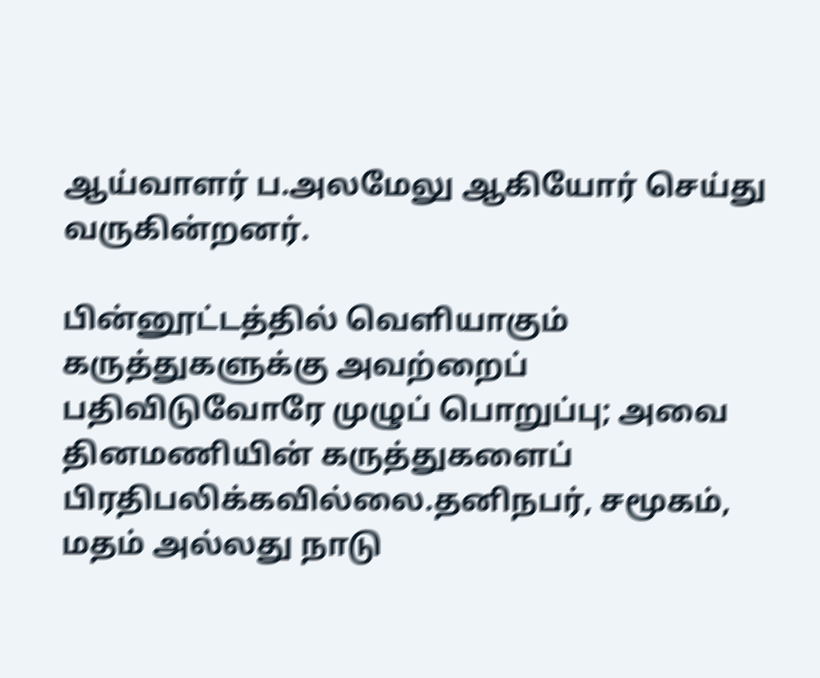ஆய்வாளர் ப.அலமேலு ஆகியோர் செய்து வருகின்றனர்.

பின்னூட்டத்தில் வெளியாகும் கருத்துகளுக்கு அவற்றைப் பதிவிடுவோரே முழுப் பொறுப்பு; அவை தினமணியின் கருத்துகளைப் பிரதிபலிக்கவில்லை.தனிநபர், சமூகம், மதம் அல்லது நாடு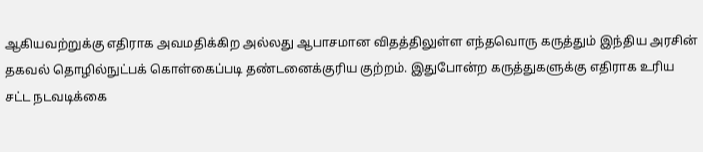ஆகியவற்றுக்கு எதிராக அவமதிக்கிற அல்லது ஆபாசமான விதத்திலுள்ள எந்தவொரு கருத்தும் இந்திய அரசின் தகவல் தொழில்நுட்பக் கொள்கைப்படி தண்டனைக்குரிய குற்றம். இதுபோன்ற கருத்துகளுக்கு எதிராக உரிய சட்ட நடவடிக்கை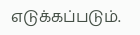எடுக்கப்படும்.